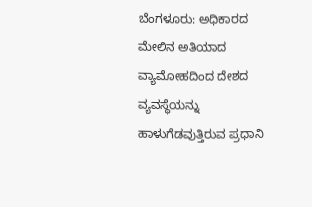ಬೆಂಗಳೂರು: ಅಧಿಕಾರದ ಮೇಲಿನ ಅತಿಯಾದ ವ್ಯಾಮೋಹದಿಂದ ದೇಶದ ವ್ಯವಸ್ಥೆಯನ್ನು ಹಾಳುಗೆಡವುತ್ತಿರುವ ಪ್ರಧಾನಿ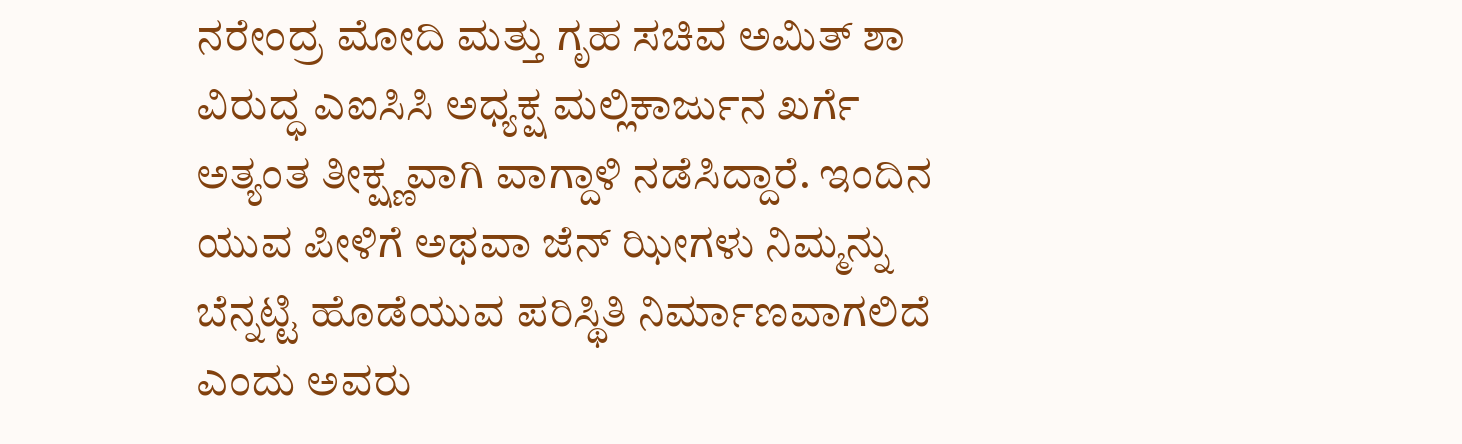ನರೇಂದ್ರ ಮೋದಿ ಮತ್ತು ಗೃಹ ಸಚಿವ ಅಮಿತ್ ಶಾ ವಿರುದ್ಧ ಎಐಸಿಸಿ ಅಧ್ಯಕ್ಷ ಮಲ್ಲಿಕಾರ್ಜುನ ಖರ್ಗೆ ಅತ್ಯಂತ ತೀಕ್ಷ್ಣವಾಗಿ ವಾಗ್ದಾಳಿ ನಡೆಸಿದ್ದಾರೆ. ಇಂದಿನ ಯುವ ಪೀಳಿಗೆ ಅಥವಾ ಜೆನ್ ಝೀಗಳು ನಿಮ್ಮನ್ನು ಬೆನ್ನಟ್ಟಿ ಹೊಡೆಯುವ ಪರಿಸ್ಥಿತಿ ನಿರ್ಮಾಣವಾಗಲಿದೆ ಎಂದು ಅವರು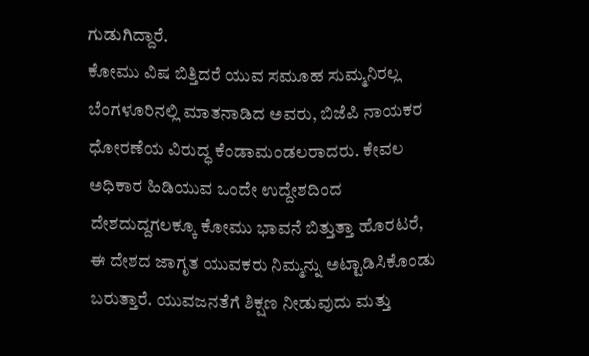ಗುಡುಗಿದ್ದಾರೆ.
ಕೋಮು ವಿಷ ಬಿತ್ತಿದರೆ ಯುವ ಸಮೂಹ ಸುಮ್ಮನಿರಲ್ಲ
ಬೆಂಗಳೂರಿನಲ್ಲಿ ಮಾತನಾಡಿದ ಅವರು, ಬಿಜೆಪಿ ನಾಯಕರ ಧೋರಣೆಯ ವಿರುದ್ಧ ಕೆಂಡಾಮಂಡಲರಾದರು. ಕೇವಲ ಅಧಿಕಾರ ಹಿಡಿಯುವ ಒಂದೇ ಉದ್ದೇಶದಿಂದ ದೇಶದುದ್ದಗಲಕ್ಕೂ ಕೋಮು ಭಾವನೆ ಬಿತ್ತುತ್ತಾ ಹೊರಟರೆ, ಈ ದೇಶದ ಜಾಗೃತ ಯುವಕರು ನಿಮ್ಮನ್ನು ಅಟ್ಟಾಡಿಸಿಕೊಂಡು ಬರುತ್ತಾರೆ. ಯುವಜನತೆಗೆ ಶಿಕ್ಷಣ ನೀಡುವುದು ಮತ್ತು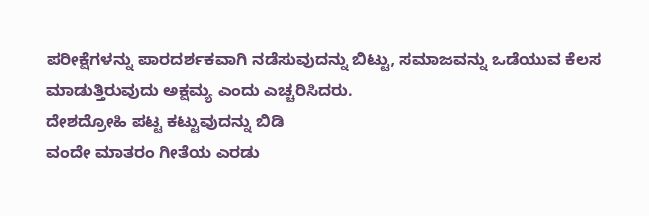ಪರೀಕ್ಷೆಗಳನ್ನು ಪಾರದರ್ಶಕವಾಗಿ ನಡೆಸುವುದನ್ನು ಬಿಟ್ಟು, ಸಮಾಜವನ್ನು ಒಡೆಯುವ ಕೆಲಸ ಮಾಡುತ್ತಿರುವುದು ಅಕ್ಷಮ್ಯ ಎಂದು ಎಚ್ಚರಿಸಿದರು.
ದೇಶದ್ರೋಹಿ ಪಟ್ಟ ಕಟ್ಟುವುದನ್ನು ಬಿಡಿ
ವಂದೇ ಮಾತರಂ ಗೀತೆಯ ಎರಡು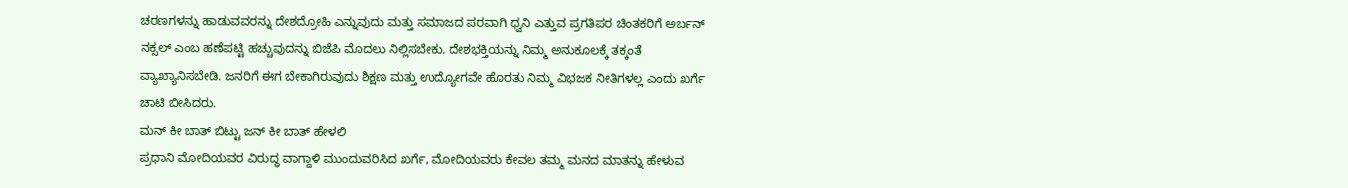ಚರಣಗಳನ್ನು ಹಾಡುವವರನ್ನು ದೇಶದ್ರೋಹಿ ಎನ್ನುವುದು ಮತ್ತು ಸಮಾಜದ ಪರವಾಗಿ ಧ್ವನಿ ಎತ್ತುವ ಪ್ರಗತಿಪರ ಚಿಂತಕರಿಗೆ ಅರ್ಬನ್ ನಕ್ಸಲ್ ಎಂಬ ಹಣೆಪಟ್ಟಿ ಹಚ್ಚುವುದನ್ನು ಬಿಜೆಪಿ ಮೊದಲು ನಿಲ್ಲಿಸಬೇಕು. ದೇಶಭಕ್ತಿಯನ್ನು ನಿಮ್ಮ ಅನುಕೂಲಕ್ಕೆ ತಕ್ಕಂತೆ ವ್ಯಾಖ್ಯಾನಿಸಬೇಡಿ. ಜನರಿಗೆ ಈಗ ಬೇಕಾಗಿರುವುದು ಶಿಕ್ಷಣ ಮತ್ತು ಉದ್ಯೋಗವೇ ಹೊರತು ನಿಮ್ಮ ವಿಭಜಕ ನೀತಿಗಳಲ್ಲ ಎಂದು ಖರ್ಗೆ ಚಾಟಿ ಬೀಸಿದರು.
ಮನ್ ಕೀ ಬಾತ್ ಬಿಟ್ಟು ಜನ್ ಕೀ ಬಾತ್ ಹೇಳಲಿ
ಪ್ರಧಾನಿ ಮೋದಿಯವರ ವಿರುದ್ಧ ವಾಗ್ದಾಳಿ ಮುಂದುವರಿಸಿದ ಖರ್ಗೆ, ಮೋದಿಯವರು ಕೇವಲ ತಮ್ಮ ಮನದ ಮಾತನ್ನು ಹೇಳುವ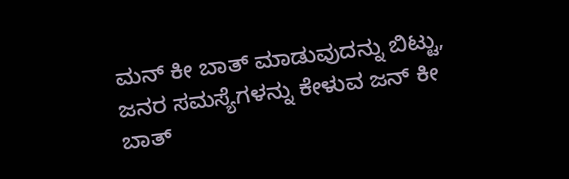ಮನ್ ಕೀ ಬಾತ್ ಮಾಡುವುದನ್ನು ಬಿಟ್ಟು, ಜನರ ಸಮಸ್ಯೆಗಳನ್ನು ಕೇಳುವ ಜನ್ ಕೀ ಬಾತ್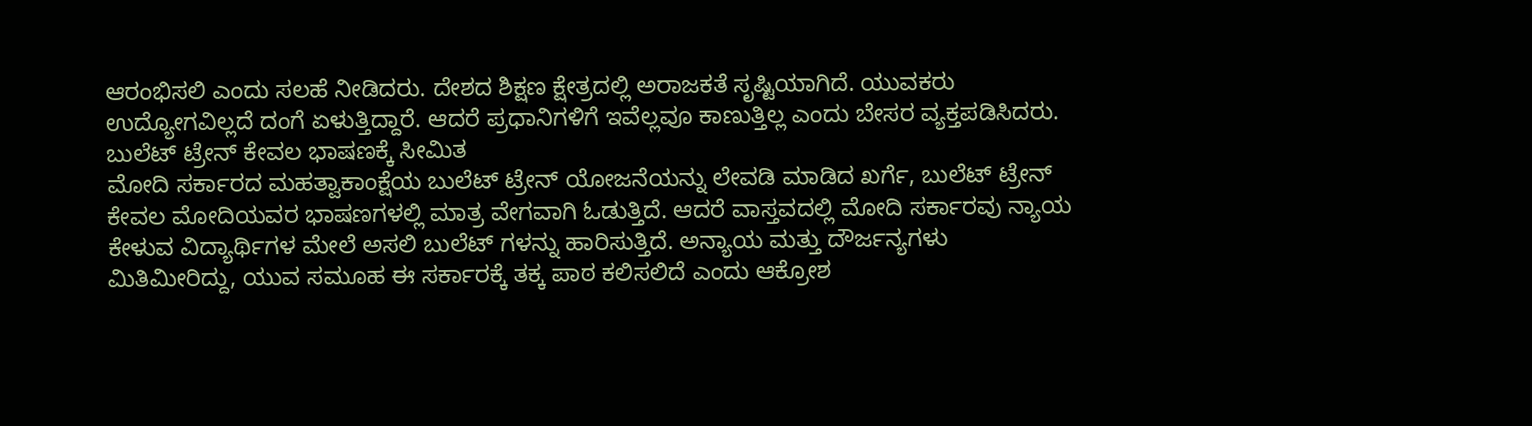ಆರಂಭಿಸಲಿ ಎಂದು ಸಲಹೆ ನೀಡಿದರು. ದೇಶದ ಶಿಕ್ಷಣ ಕ್ಷೇತ್ರದಲ್ಲಿ ಅರಾಜಕತೆ ಸೃಷ್ಟಿಯಾಗಿದೆ. ಯುವಕರು ಉದ್ಯೋಗವಿಲ್ಲದೆ ದಂಗೆ ಏಳುತ್ತಿದ್ದಾರೆ. ಆದರೆ ಪ್ರಧಾನಿಗಳಿಗೆ ಇವೆಲ್ಲವೂ ಕಾಣುತ್ತಿಲ್ಲ ಎಂದು ಬೇಸರ ವ್ಯಕ್ತಪಡಿಸಿದರು.
ಬುಲೆಟ್ ಟ್ರೇನ್ ಕೇವಲ ಭಾಷಣಕ್ಕೆ ಸೀಮಿತ
ಮೋದಿ ಸರ್ಕಾರದ ಮಹತ್ವಾಕಾಂಕ್ಷೆಯ ಬುಲೆಟ್ ಟ್ರೇನ್ ಯೋಜನೆಯನ್ನು ಲೇವಡಿ ಮಾಡಿದ ಖರ್ಗೆ, ಬುಲೆಟ್ ಟ್ರೇನ್ ಕೇವಲ ಮೋದಿಯವರ ಭಾಷಣಗಳಲ್ಲಿ ಮಾತ್ರ ವೇಗವಾಗಿ ಓಡುತ್ತಿದೆ. ಆದರೆ ವಾಸ್ತವದಲ್ಲಿ ಮೋದಿ ಸರ್ಕಾರವು ನ್ಯಾಯ ಕೇಳುವ ವಿದ್ಯಾರ್ಥಿಗಳ ಮೇಲೆ ಅಸಲಿ ಬುಲೆಟ್ ಗಳನ್ನು ಹಾರಿಸುತ್ತಿದೆ. ಅನ್ಯಾಯ ಮತ್ತು ದೌರ್ಜನ್ಯಗಳು ಮಿತಿಮೀರಿದ್ದು, ಯುವ ಸಮೂಹ ಈ ಸರ್ಕಾರಕ್ಕೆ ತಕ್ಕ ಪಾಠ ಕಲಿಸಲಿದೆ ಎಂದು ಆಕ್ರೋಶ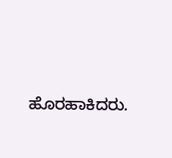ಹೊರಹಾಕಿದರು.